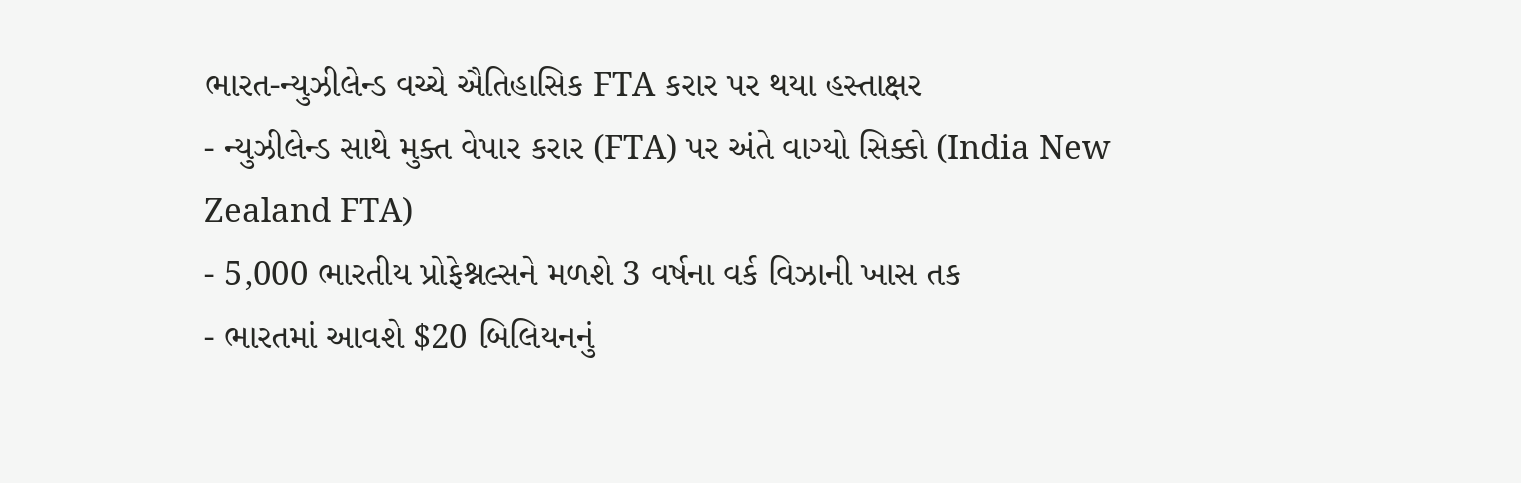ભારત-ન્યુઝીલેન્ડ વચ્ચે ઐતિહાસિક FTA કરાર પર થયા હસ્તાક્ષર
- ન્યુઝીલેન્ડ સાથે મુક્ત વેપાર કરાર (FTA) પર અંતે વાગ્યો સિક્કો (India New Zealand FTA)
- 5,000 ભારતીય પ્રોફેશ્નલ્સને મળશે 3 વર્ષના વર્ક વિઝાની ખાસ તક
- ભારતમાં આવશે $20 બિલિયનનું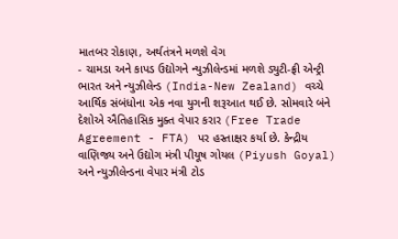માતબર રોકાણ, અર્થતંત્રને મળશે વેગ
- ચામડા અને કાપડ ઉદ્યોગને ન્યુઝીલેન્ડમાં મળશે ડ્યુટી-ફ્રી એન્ટ્રી
ભારત અને ન્યુઝીલેન્ડ (India-New Zealand) વચ્ચે આર્થિક સંબંધોના એક નવા યુગની શરૂઆત થઈ છે. સોમવારે બંને દેશોએ ઐતિહાસિક મુક્ત વેપાર કરાર (Free Trade Agreement - FTA) પર હસ્તાક્ષર કર્યા છે. કેન્દ્રીય વાણિજ્ય અને ઉદ્યોગ મંત્રી પીયૂષ ગોયલ (Piyush Goyal) અને ન્યુઝીલેન્ડના વેપાર મંત્રી ટોડ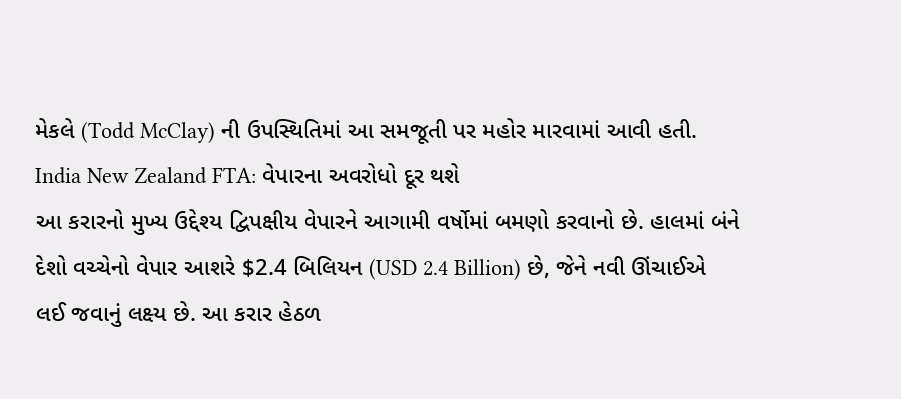મેકલે (Todd McClay) ની ઉપસ્થિતિમાં આ સમજૂતી પર મહોર મારવામાં આવી હતી.
India New Zealand FTA: વેપારના અવરોધો દૂર થશે
આ કરારનો મુખ્ય ઉદ્દેશ્ય દ્વિપક્ષીય વેપારને આગામી વર્ષોમાં બમણો કરવાનો છે. હાલમાં બંને દેશો વચ્ચેનો વેપાર આશરે $2.4 બિલિયન (USD 2.4 Billion) છે, જેને નવી ઊંચાઈએ લઈ જવાનું લક્ષ્ય છે. આ કરાર હેઠળ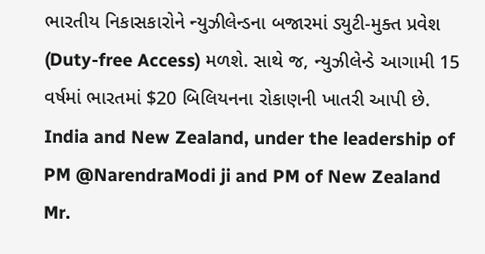ભારતીય નિકાસકારોને ન્યુઝીલેન્ડના બજારમાં ડ્યુટી-મુક્ત પ્રવેશ (Duty-free Access) મળશે. સાથે જ, ન્યુઝીલેન્ડે આગામી 15 વર્ષમાં ભારતમાં $20 બિલિયનના રોકાણની ખાતરી આપી છે.
India and New Zealand, under the leadership of PM @NarendraModi ji and PM of New Zealand Mr.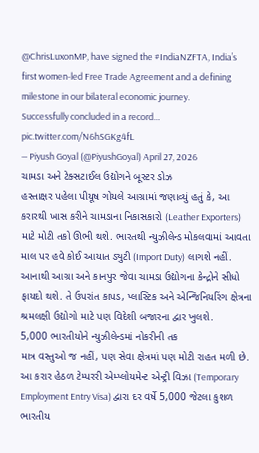@ChrisLuxonMP, have signed the #IndiaNZFTA, India’s first women-led Free Trade Agreement and a defining milestone in our bilateral economic journey.
Successfully concluded in a record… pic.twitter.com/N6hSGKg4fL
— Piyush Goyal (@PiyushGoyal) April 27, 2026
ચામડા અને ટેક્સટાઈલ ઉદ્યોગને બૂસ્ટર ડોઝ
હસ્તાક્ષર પહેલા પીયૂષ ગોયલે આગ્રામાં જણાવ્યું હતું કે, આ કરારથી ખાસ કરીને ચામડાના નિકાસકારો (Leather Exporters) માટે મોટી તકો ઊભી થશે. ભારતથી ન્યુઝીલેન્ડ મોકલવામાં આવતા માલ પર હવે કોઈ આયાત ડ્યુટી (Import Duty) લાગશે નહીં. આનાથી આગ્રા અને કાનપુર જેવા ચામડા ઉદ્યોગના કેન્દ્રોને સીધો ફાયદો થશે. તે ઉપરાંત કાપડ, પ્લાસ્ટિક અને એન્જિનિયરિંગ ક્ષેત્રના શ્રમલક્ષી ઉદ્યોગો માટે પણ વિદેશી બજારના દ્વાર ખુલશે.
5,000 ભારતીયોને ન્યુઝીલેન્ડમાં નોકરીની તક
માત્ર વસ્તુઓ જ નહીં, પણ સેવા ક્ષેત્રમાં પણ મોટી રાહત મળી છે. આ કરાર હેઠળ ટેમ્પરરી એમ્પ્લોયમેન્ટ એન્ટ્રી વિઝા (Temporary Employment Entry Visa) દ્વારા દર વર્ષે 5,000 જેટલા કુશળ ભારતીય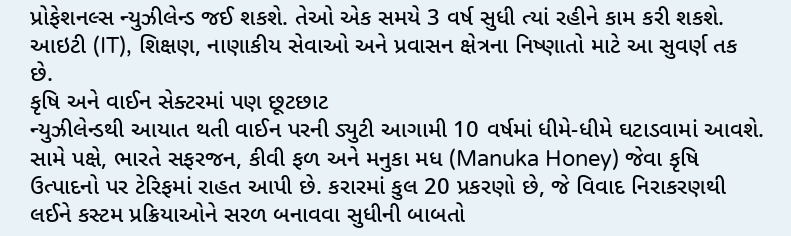પ્રોફેશનલ્સ ન્યુઝીલેન્ડ જઈ શકશે. તેઓ એક સમયે 3 વર્ષ સુધી ત્યાં રહીને કામ કરી શકશે. આઇટી (IT), શિક્ષણ, નાણાકીય સેવાઓ અને પ્રવાસન ક્ષેત્રના નિષ્ણાતો માટે આ સુવર્ણ તક છે.
કૃષિ અને વાઈન સેક્ટરમાં પણ છૂટછાટ
ન્યુઝીલેન્ડથી આયાત થતી વાઈન પરની ડ્યુટી આગામી 10 વર્ષમાં ધીમે-ધીમે ઘટાડવામાં આવશે. સામે પક્ષે, ભારતે સફરજન, કીવી ફળ અને મનુકા મધ (Manuka Honey) જેવા કૃષિ ઉત્પાદનો પર ટેરિફમાં રાહત આપી છે. કરારમાં કુલ 20 પ્રકરણો છે, જે વિવાદ નિરાકરણથી લઈને કસ્ટમ પ્રક્રિયાઓને સરળ બનાવવા સુધીની બાબતો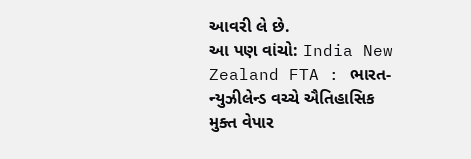આવરી લે છે.
આ પણ વાંચો: India New Zealand FTA : ભારત-ન્યુઝીલેન્ડ વચ્ચે ઐતિહાસિક મુક્ત વેપાર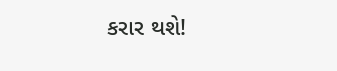કરાર થશે!